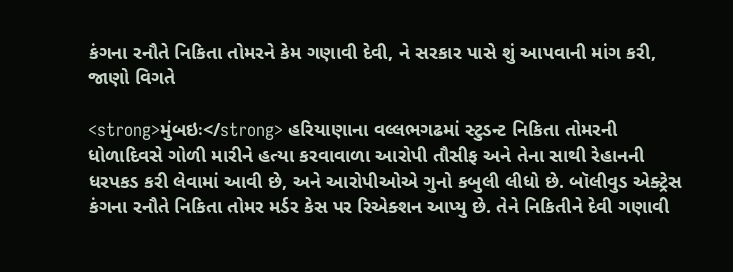કંગના રનૌતે નિકિતા તોમરને કેમ ગણાવી દેવી, ને સરકાર પાસે શું આપવાની માંગ કરી, જાણો વિગતે

<strong>મુંબઇઃ</strong> હરિયાણાના વલ્લભગઢમાં સ્ટુડન્ટ નિકિતા તોમરની ધોળાદિવસે ગોળી મારીને હત્યા કરવાવાળા આરોપી તૌસીફ અને તેના સાથી રેહાનની ધરપકડ કરી લેવામાં આવી છે, અને આરોપીઓએ ગુનો કબુલી લીધો છે. બૉલીવુડ એક્ટ્રેસ કંગના રનૌતે નિકિતા તોમર મર્ડર કેસ પર રિએક્શન આપ્યુ છે. તેને નિકિતીને દેવી ગણાવી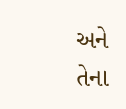અને તેના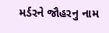મર્ડરને જૌહરનુ નામ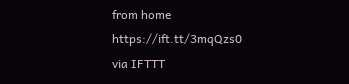from home https://ift.tt/3mqQzs0
via IFTTT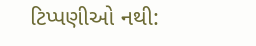ટિપ્પણીઓ નથી: